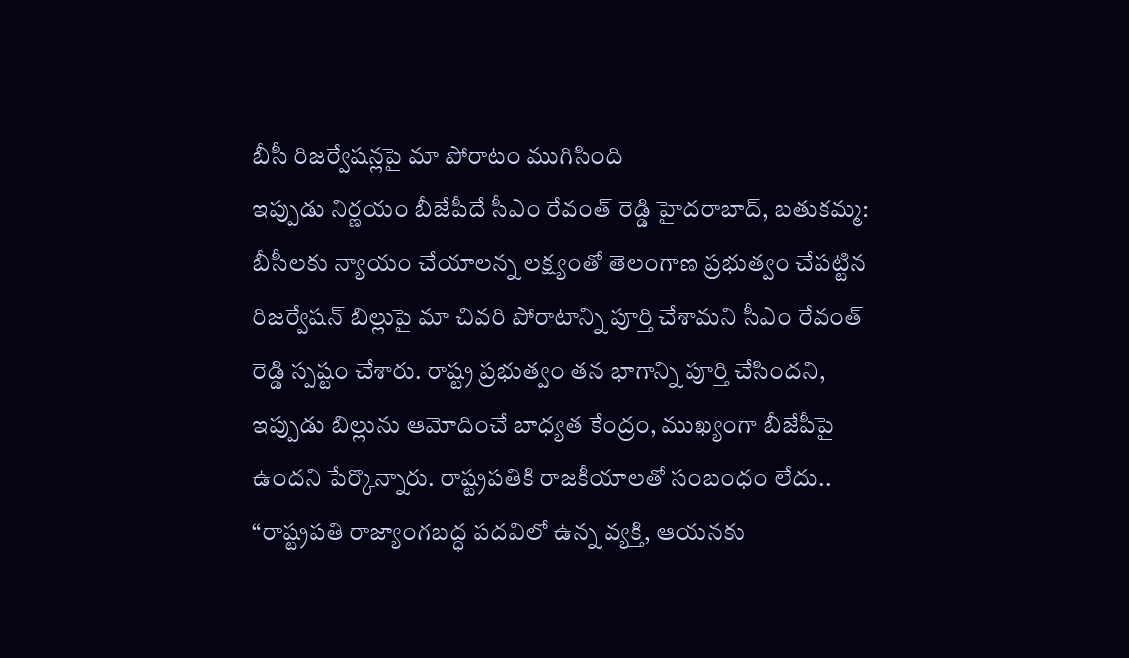బీసీ రిజర్వేషన్లపై మా పోరాటం ముగిసింది
ఇప్పుడు నిర్ణయం బీజేపీదే సీఎం రేవంత్ రెడ్డి హైదరాబాద్, బతుకమ్మ: బీసీలకు న్యాయం చేయాలన్న లక్ష్యంతో తెలంగాణ ప్రభుత్వం చేపట్టిన రిజర్వేషన్ బిల్లుపై మా చివరి పోరాటాన్ని పూర్తి చేశామని సీఎం రేవంత్ రెడ్డి స్పష్టం చేశారు. రాష్ట్ర ప్రభుత్వం తన భాగాన్ని పూర్తి చేసిందని, ఇప్పుడు బిల్లును ఆమోదించే బాధ్యత కేంద్రం, ముఖ్యంగా బీజేపీపై ఉందని పేర్కొన్నారు. రాష్ట్రపతికి రాజకీయాలతో సంబంధం లేదు.. “రాష్ట్రపతి రాజ్యాంగబద్ధ పదవిలో ఉన్న వ్యక్తి, ఆయనకు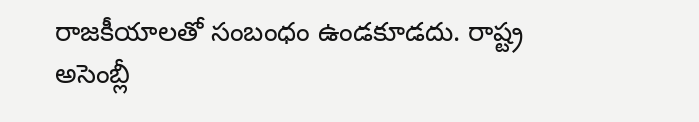రాజకీయాలతో సంబంధం ఉండకూడదు. రాష్ట్ర అసెంబ్లీ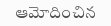ఆమోదించిన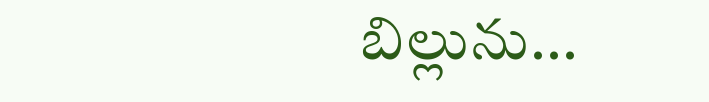బిల్లును...